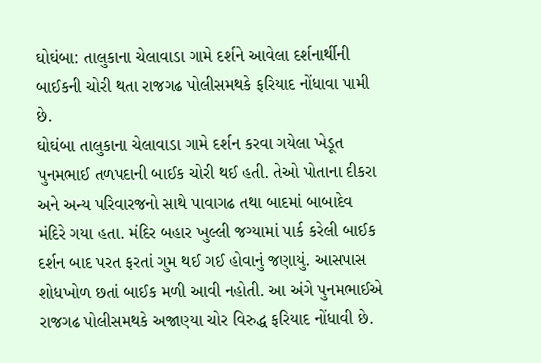ઘોઘંબા: તાલુકાના ચેલાવાડા ગામે દર્શને આવેલા દર્શનાર્થીની બાઈકની ચોરી થતા રાજગઢ પોલીસમથકે ફરિયાદ નોંધાવા પામી છે.
ઘોઘંબા તાલુકાના ચેલાવાડા ગામે દર્શન કરવા ગયેલા ખેડૂત પુનમભાઈ તળપદાની બાઈક ચોરી થઈ હતી. તેઓ પોતાના દીકરા અને અન્ય પરિવારજનો સાથે પાવાગઢ તથા બાદમાં બાબાદેવ મંદિરે ગયા હતા. મંદિર બહાર ખુલ્લી જગ્યામાં પાર્ક કરેલી બાઈક દર્શન બાદ પરત ફરતાં ગુમ થઈ ગઈ હોવાનું જણાયું. આસપાસ શોધખોળ છતાં બાઈક મળી આવી નહોતી. આ અંગે પુનમભાઈએ રાજગઢ પોલીસમથકે અજાણ્યા ચોર વિરુદ્ધ ફરિયાદ નોંધાવી છે.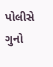પોલીસે ગુનો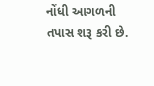નોંધી આગળની તપાસ શરૂ કરી છે.